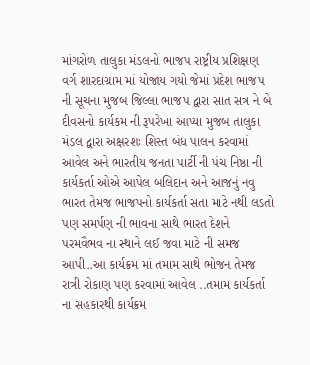માંગરોળ તાલુકા મંડલનો ભાજપ રાષ્ટ્રીય પ્રશિક્ષણ વર્ગ શારદાગ્રામ માં યોજાય ગયો જેમાં પ્રદેશ ભાજપ ની સૂચના મુજબ જિલ્લા ભાજપ દ્વારા સાત સત્ર ને બે દીવસનો કાર્યકમ ની રૂપરેખા આપ્યા મુજબ તાલુકા મંડલ દ્વારા અક્ષરશઃ શિસ્ત બંધ પાલન કરવામાં આવેલ અને ભારતીય જનતા પાર્ટી ની પંચ નિષ્ઠા ની કાર્યકર્તા ઓએ આપેલ બલિદાન અને આજનું નવુ ભારત તેમજ ભાજપનો કાર્યકર્તા સતા માટે નથી લડતો પણ સમર્પણ ની ભાવના સાથે ભારત દેશને પરમવૈભવ ના સ્થાને લઈ જવા માટે ની સમજ આપી..આ કાર્યક્રમ માં તમામ સાથે ભોજન તેમજ રાત્રી રોકાણ પણ કરવામાં આવેલ ..તમામ કાર્યકર્તા ના સહકારથી કાર્યક્રમ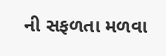ની સફળતા મળવા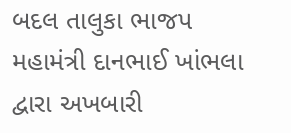બદલ તાલુકા ભાજપ મહામંત્રી દાનભાઈ ખાંભલા દ્વારા અખબારી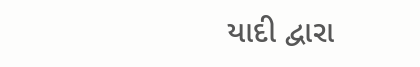યાદી દ્વારા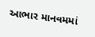આભાર માનવમમાં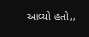આવ્યો હતો,,